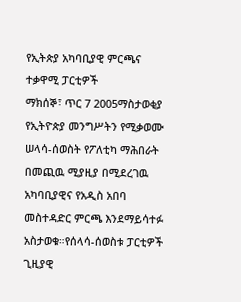የኢትጵያ አካባቢያዊ ምርጫና ተቃዋሚ ፓርቲዎች
ማክሰኞ፣ ጥር 7 2005ማስታወቂያ
የኢትዮጵያ መንግሥትን የሚቃወሙ ሠላሳ-ሰወስት የፖለቲካ ማሕበራት በመጪዉ ሚያዚያ በሚደረገዉ አካባቢያዊና የአዲስ አበባ መስተዳድር ምርጫ እንደማይሳተፉ አስታወቁ።የሰላሳ-ሰወስቱ ፓርቲዎች ጊዚያዊ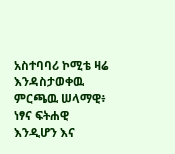አስተባባሪ ኮሚቴ ዛሬ እንዳስታወቀዉ ምርጫዉ ሠላማዊ፥ ነፃና ፍትሐዊ እንዲሆን እና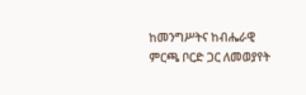ከመንግሥትና ከብሔራዊ ምርጫ ቦርድ ጋር ለመወያየት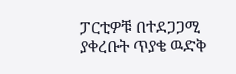ፓርቲዎቹ በተደጋጋሚ ያቀረቡት ጥያቄ ዉድቅ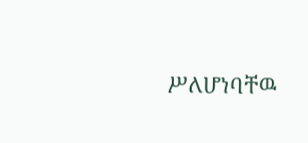ሥለሆነባቸዉ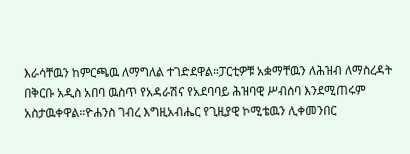እራሳቸዉን ከምርጫዉ ለማግለል ተገድደዋል።ፓርቲዎቹ አቋማቸዉን ለሕዝብ ለማስረዳት በቅርቡ አዲስ አበባ ዉስጥ የአዳራሽና የአደባባይ ሕዝባዊ ሥብሰባ እንደሚጠሩም አስታዉቀዋል።ዮሐንስ ገብረ እግዚአብሔር የጊዚያዊ ኮሚቴዉን ሊቀመንበር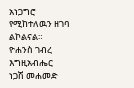አነጋግሮ የሚከተለዉን ዘገባ ልኮልናል።
ዮሐንስ ገብረ እግዚአብሔር
ነጋሽ መሐመድ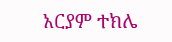አርያም ተክሌ